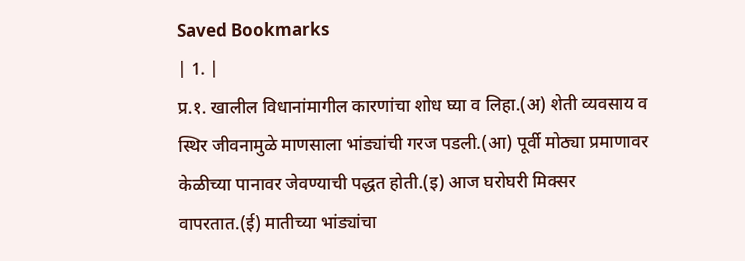Saved Bookmarks
| 1. |
प्र.१. खालील विधानांमागील कारणांचा शोध घ्या व लिहा.(अ) शेती व्यवसाय व स्थिर जीवनामुळे माणसाला भांड्यांची गरज पडली.(आ) पूर्वी मोठ्या प्रमाणावर केळीच्या पानावर जेवण्याची पद्धत होती.(इ) आज घरोघरी मिक्सर वापरतात.(ई) मातीच्या भांड्यांचा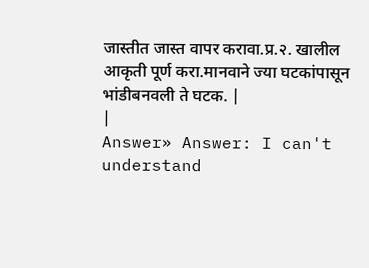जास्तीत जास्त वापर करावा.प्र.२. खालील आकृती पूर्ण करा.मानवाने ज्या घटकांपासून भांडीबनवली ते घटक. |
|
Answer» Answer: I can't understand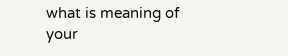what is meaning of your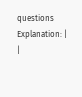questions Explanation: |
|